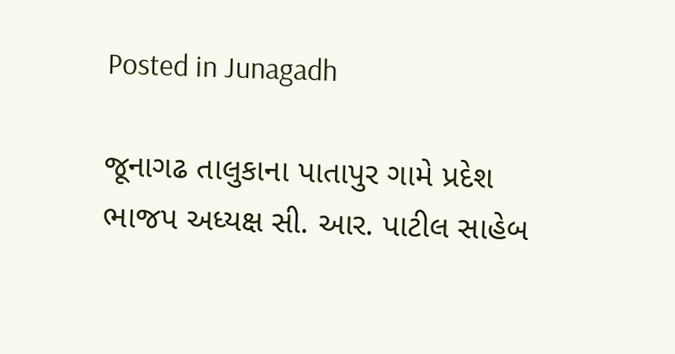Posted in Junagadh

જૂનાગઢ તાલુકાના પાતાપુર ગામે પ્રદેશ ભાજપ અધ્યક્ષ સી. આર. પાટીલ સાહેબ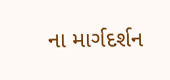ના માર્ગદર્શન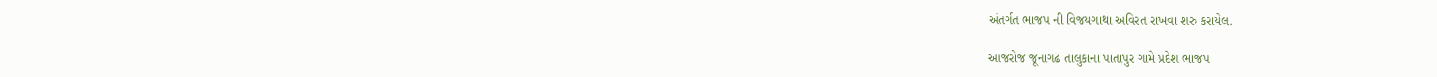અંતર્ગત ભાજપ ની વિજયગાથા અવિરત રાખવા શરુ કરાયેલ.

આજરોજ જૂનાગઢ તાલુકાના પાતાપુર ગામે પ્રદેશ ભાજપ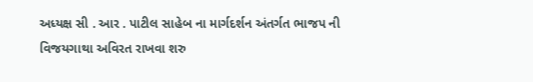અધ્યક્ષ સી . આર . પાટીલ સાહેબ ના માર્ગદર્શન અંતર્ગત ભાજપ ની વિજયગાથા અવિરત રાખવા શરુ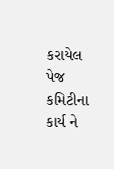કરાયેલ પેજ કમિટીના કાર્ય ને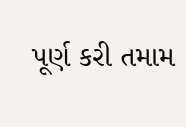પૂર્ણ કરી તમામ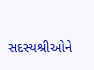સદસ્યશ્રીઓને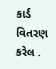કાર્ડ વિતરણ કરેલ .